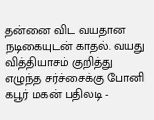தன்னை விட வயதான நடிகையுடன் காதல். வயது வித்தியாசம் குறித்து எழுந்த சர்ச்சைக்கு போனி கபூர் மகன் பதிலடி -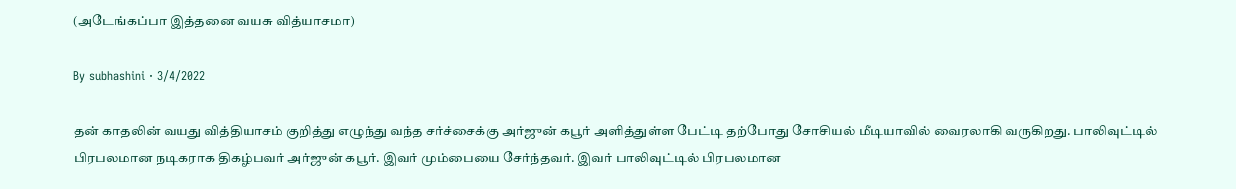(அடேங்கப்பா இத்தனை வயசு வித்யாசமா)

By subhashini · 3/4/2022

தன் காதலின் வயது வித்தியாசம் குறித்து எழுந்து வந்த சர்ச்சைக்கு அர்ஜுன் கபூர் அளித்துள்ள பேட்டி தற்போது சோசியல் மீடியாவில் வைரலாகி வருகிறது. பாலிவுட்டில் பிரபலமான நடிகராக திகழ்பவர் அர்ஜுன் கபூர். இவர் மும்பையை சேர்ந்தவர். இவர் பாலிவுட்டில் பிரபலமான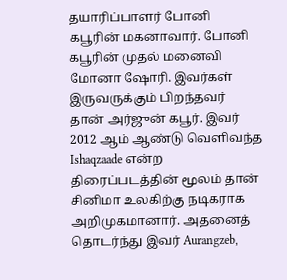தயாரிப்பாளர் போனி கபூரின் மகனாவார். போனி கபூரின் முதல் மனைவி மோனா ஷோரி. இவர்கள் இருவருக்கும் பிறந்தவர் தான் அர்ஜுன் கபூர். இவர் 2012 ஆம் ஆண்டு வெளிவந்த Ishaqzaade என்ற திரைப்படத்தின் மூலம் தான் சினிமா உலகிற்கு நடிகராக அறிமுகமானார். அதனைத் தொடர்ந்து இவர் Aurangzeb,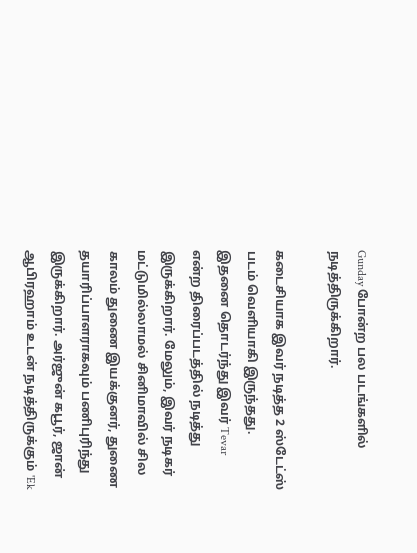Gunday போன்ற பல படங்களில் நடித்திருக்கிறார்.

கடைசியாக இவர் நடித்த 2 ஸ்டேட்ஸ் படம் வெளியாகி இருந்தது. இதனை தொடர்ந்து இவர் Tevar என்ற திரைப்படத்தில் நடித்து இருக்கிறார். மேலும், இவர் நடிகர் மட்டுமில்லாமல் சினிமாவில் சில காலம் துணை இயக்குனர், துணை தயாரிப்பாளராகவும் பணிபுரிந்து இருக்கிறார். அர்ஜுன் கபூர், ஜான் ஆபிரஹாம் உடன் நடித்திருக்கும் 'Ek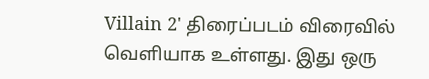Villain 2' திரைப்படம் விரைவில் வெளியாக உள்ளது. இது ஒரு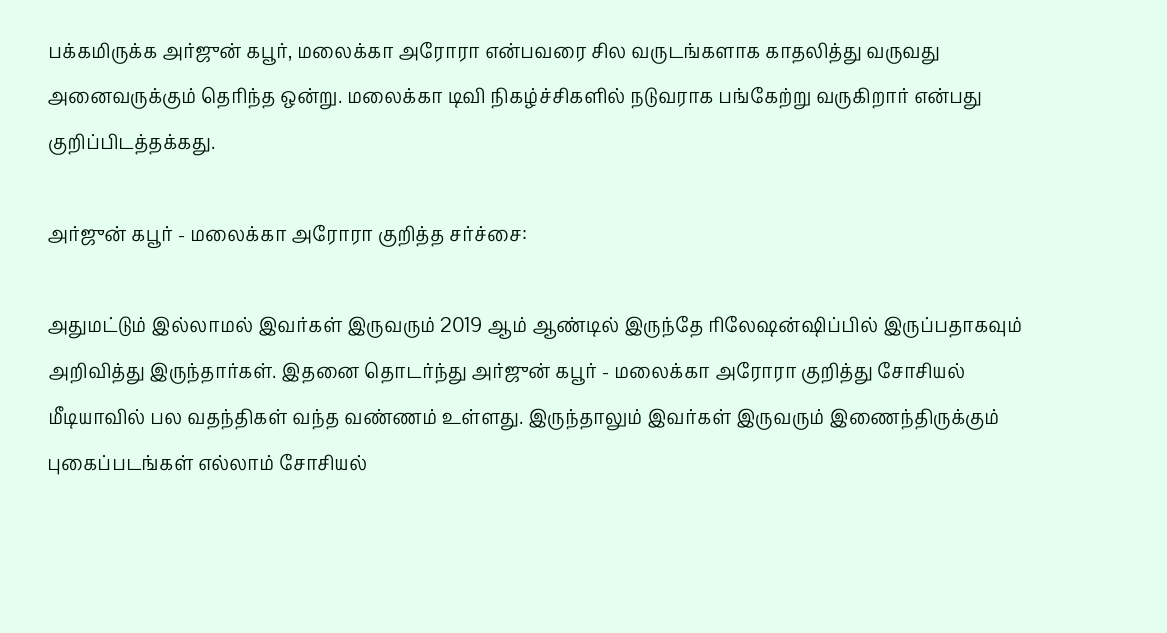பக்கமிருக்க அர்ஜுன் கபூர், மலைக்கா அரோரா என்பவரை சில வருடங்களாக காதலித்து வருவது அனைவருக்கும் தெரிந்த ஒன்று. மலைக்கா டிவி நிகழ்ச்சிகளில் நடுவராக பங்கேற்று வருகிறார் என்பது குறிப்பிடத்தக்கது.

அர்ஜுன் கபூர் - மலைக்கா அரோரா குறித்த சர்ச்சை:

அதுமட்டும் இல்லாமல் இவர்கள் இருவரும் 2019 ஆம் ஆண்டில் இருந்தே ரிலேஷன்ஷிப்பில் இருப்பதாகவும் அறிவித்து இருந்தார்கள். இதனை தொடர்ந்து அர்ஜுன் கபூர் - மலைக்கா அரோரா குறித்து சோசியல் மீடியாவில் பல வதந்திகள் வந்த வண்ணம் உள்ளது. இருந்தாலும் இவர்கள் இருவரும் இணைந்திருக்கும் புகைப்படங்கள் எல்லாம் சோசியல்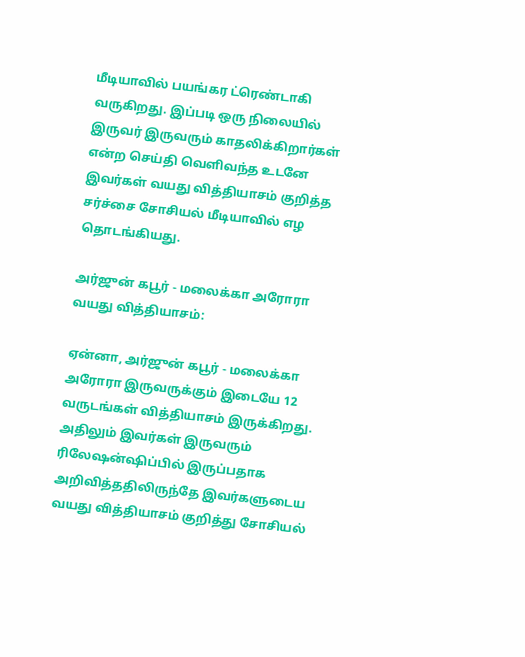மீடியாவில் பயங்கர ட்ரெண்டாகி வருகிறது. இப்படி ஒரு நிலையில் இருவர் இருவரும் காதலிக்கிறார்கள் என்ற செய்தி வெளிவந்த உடனே இவர்கள் வயது வித்தியாசம் குறித்த சர்ச்சை சோசியல் மீடியாவில் எழ தொடங்கியது.

அர்ஜுன் கபூர் - மலைக்கா அரோரா வயது வித்தியாசம்:

ஏன்னா, அர்ஜுன் கபூர் - மலைக்கா அரோரா இருவருக்கும் இடையே 12 வருடங்கள் வித்தியாசம் இருக்கிறது. அதிலும் இவர்கள் இருவரும் ரிலேஷன்ஷிப்பில் இருப்பதாக அறிவித்ததிலிருந்தே இவர்களுடைய வயது வித்தியாசம் குறித்து சோசியல்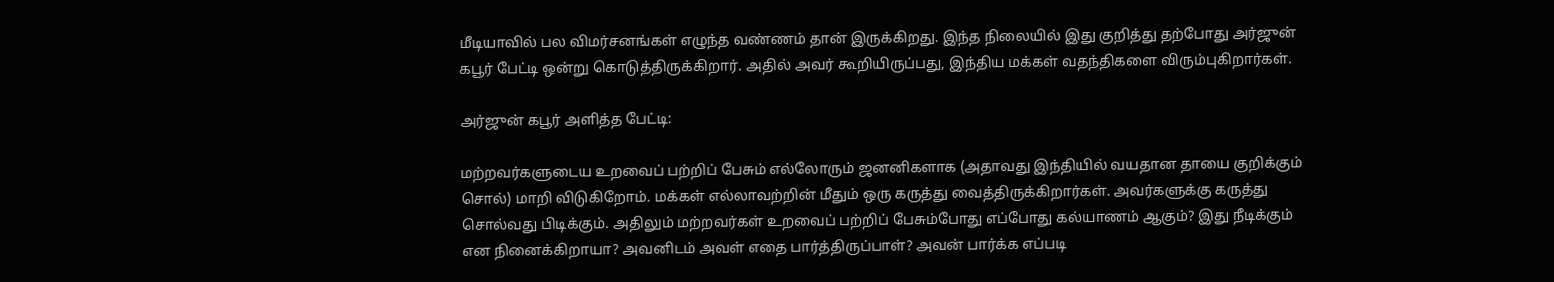மீடியாவில் பல விமர்சனங்கள் எழுந்த வண்ணம் தான் இருக்கிறது. இந்த நிலையில் இது குறித்து தற்போது அர்ஜுன் கபூர் பேட்டி ஒன்று கொடுத்திருக்கிறார். அதில் அவர் கூறியிருப்பது, இந்திய மக்கள் வதந்திகளை விரும்புகிறார்கள்.

அர்ஜுன் கபூர் அளித்த பேட்டி:

மற்றவர்களுடைய உறவைப் பற்றிப் பேசும் எல்லோரும் ஜனனிகளாக (அதாவது இந்தியில் வயதான தாயை குறிக்கும் சொல்) மாறி விடுகிறோம். மக்கள் எல்லாவற்றின் மீதும் ஒரு கருத்து வைத்திருக்கிறார்கள். அவர்களுக்கு கருத்து சொல்வது பிடிக்கும். அதிலும் மற்றவர்கள் உறவைப் பற்றிப் பேசும்போது எப்போது கல்யாணம் ஆகும்? இது நீடிக்கும் என நினைக்கிறாயா? அவனிடம் அவள் எதை பார்த்திருப்பாள்? அவன் பார்க்க எப்படி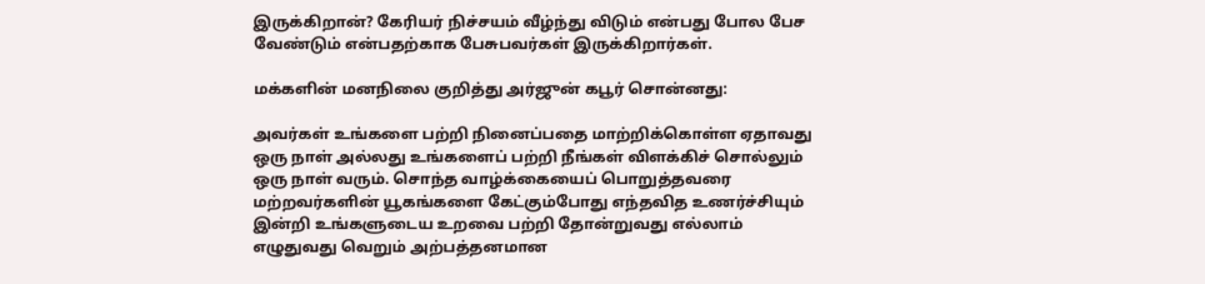இருக்கிறான்? கேரியர் நிச்சயம் வீழ்ந்து விடும் என்பது போல பேச வேண்டும் என்பதற்காக பேசுபவர்கள் இருக்கிறார்கள்.

மக்களின் மனநிலை குறித்து அர்ஜுன் கபூர் சொன்னது:

அவர்கள் உங்களை பற்றி நினைப்பதை மாற்றிக்கொள்ள ஏதாவது ஒரு நாள் அல்லது உங்களைப் பற்றி நீங்கள் விளக்கிச் சொல்லும் ஒரு நாள் வரும். சொந்த வாழ்க்கையைப் பொறுத்தவரை மற்றவர்களின் யூகங்களை கேட்கும்போது எந்தவித உணர்ச்சியும் இன்றி உங்களுடைய உறவை பற்றி தோன்றுவது எல்லாம் எழுதுவது வெறும் அற்பத்தனமான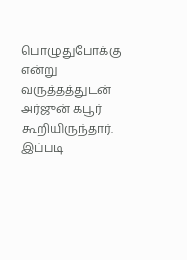பொழுதுபோக்கு என்று வருத்தத்துடன் அர்ஜுன் கபூர் கூறியிருந்தார். இப்படி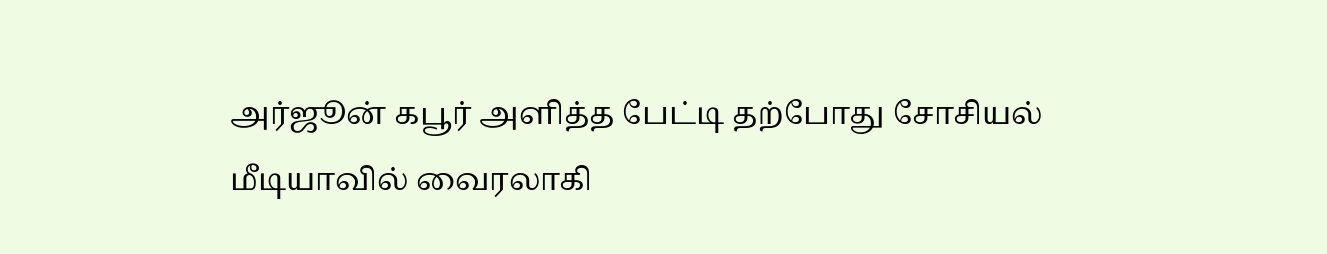அர்ஜூன் கபூர் அளித்த பேட்டி தற்போது சோசியல் மீடியாவில் வைரலாகி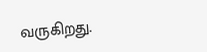வருகிறது.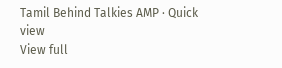Tamil Behind Talkies AMP · Quick view
View full